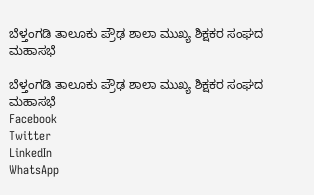ಬೆಳ್ತಂಗಡಿ ತಾಲೂಕು ಪ್ರೌಢ ಶಾಲಾ ಮುಖ್ಯ ಶಿಕ್ಷಕರ ಸಂಘದ ಮಹಾಸಭೆ

ಬೆಳ್ತಂಗಡಿ ತಾಲೂಕು ಪ್ರೌಢ ಶಾಲಾ ಮುಖ್ಯ ಶಿಕ್ಷಕರ ಸಂಘದ ಮಹಾಸಭೆ
Facebook
Twitter
LinkedIn
WhatsApp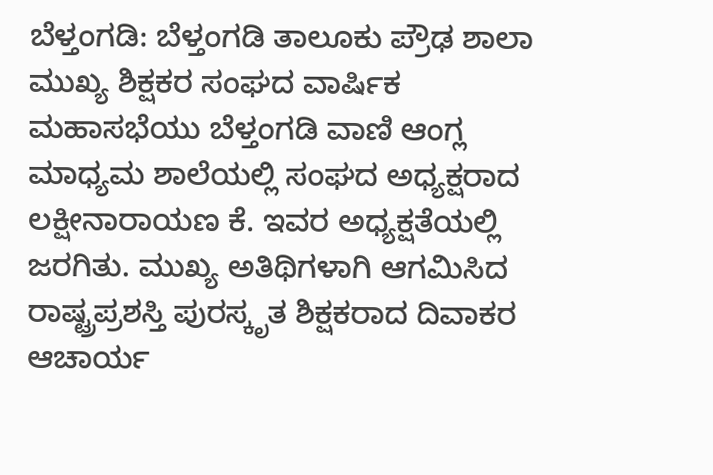ಬೆಳ್ತಂಗಡಿ: ಬೆಳ್ತಂಗಡಿ ತಾಲೂಕು ಪ್ರೌಢ ಶಾಲಾ ಮುಖ್ಯ ಶಿಕ್ಷಕರ ಸಂಘದ ವಾರ್ಷಿಕ ಮಹಾಸಭೆಯು ಬೆಳ್ತಂಗಡಿ ವಾಣಿ ಆಂಗ್ಲ ಮಾಧ್ಯಮ ಶಾಲೆಯಲ್ಲಿ ಸಂಘದ ಅಧ್ಯಕ್ಷರಾದ ಲಕ್ಷೀನಾರಾಯಣ ಕೆ. ಇವರ ಅಧ್ಯಕ್ಷತೆಯಲ್ಲಿ ಜರಗಿತು. ಮುಖ್ಯ ಅತಿಥಿಗಳಾಗಿ ಆಗಮಿಸಿದ ರಾಷ್ಟ್ರಪ್ರಶಸ್ತಿ ಪುರಸ್ಕೃತ ಶಿಕ್ಷಕರಾದ ದಿವಾಕರ ಆಚಾರ್ಯ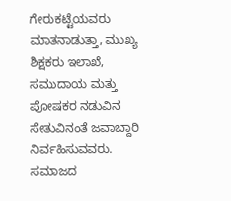ಗೇರುಕಟ್ಟೆಯವರು ಮಾತನಾಡುತ್ತಾ, ಮುಖ್ಯ ಶಿಕ್ಷಕರು ಇಲಾಖೆ, ಸಮುದಾಯ ಮತ್ತು ಪೋಷಕರ ನಡುವಿನ ಸೇತುವಿನಂತೆ ಜವಾಬ್ದಾರಿ ನಿರ್ವಹಿಸುವವರು. ಸಮಾಜದ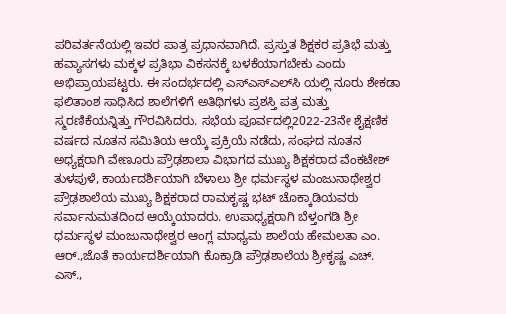ಪರಿವರ್ತನೆಯಲ್ಲಿ ಇವರ ಪಾತ್ರ ಪ್ರಧಾನವಾಗಿದೆ. ಪ್ರಸ್ತುತ ಶಿಕ್ಷಕರ ಪ್ರತಿಭೆ ಮತ್ತು ಹವ್ಯಾಸಗಳು ಮಕ್ಕಳ ಪ್ರತಿಭಾ ವಿಕಸನಕ್ಕೆ ಬಳಕೆಯಾಗಬೇಕು ಎಂದು ಅಭಿಪ್ರಾಯಪಟ್ಟರು. ಈ ಸಂದರ್ಭದಲ್ಲಿ ಎಸ್‌ಎಸ್‌ಎಲ್‌ಸಿ ಯಲ್ಲಿ ನೂರು ಶೇಕಡಾ ಫಲಿತಾಂಶ ಸಾಧಿಸಿದ ಶಾಲೆಗಳಿಗೆ ಅತಿಥಿಗಳು ಪ್ರಶಸ್ತಿ ಪತ್ರ ಮತ್ತು ಸ್ಮರಣಿಕೆಯನ್ನಿತ್ತು ಗೌರವಿಸಿದರು. ಸಭೆಯ ಪೂರ್ವದಲ್ಲಿ2022-23ನೇ ಶೈಕ್ಷಣಿಕ ವರ್ಷದ ನೂತನ ಸಮಿತಿಯ ಆಯ್ಕೆ ಪ್ರಕ್ರಿಯೆ ನಡೆದು, ಸಂಘದ ನೂತನ ಅಧ್ಯಕ್ಷರಾಗಿ ವೇಣೂರು ಪ್ರೌಢಶಾಲಾ ವಿಭಾಗದ ಮುಖ್ಯ ಶಿಕ್ಷಕರಾದ ವೆಂಕಟೇಶ್ ತುಳಪುಳೆ, ಕಾರ್ಯದರ್ಶಿಯಾಗಿ ಬೆಳಾಲು ಶ್ರೀ ಧರ್ಮಸ್ಥಳ ಮಂಜುನಾಥೇಶ್ವರ ಪ್ರೌಢಶಾಲೆಯ ಮುಖ್ಯ ಶಿಕ್ಷಕರಾದ ರಾಮಕೃಷ್ಣ ಭಟ್ ಚೊಕ್ಕಾಡಿಯವರು ಸರ್ವಾನುಮತದಿಂದ ಆಯ್ಕೆಯಾದರು. ಉಪಾಧ್ಯಕ್ಷರಾಗಿ ಬೆಳ್ತಂಗಡಿ ಶ್ರೀ ಧರ್ಮಸ್ಥಳ ಮಂಜುನಾಥೇಶ್ವರ ಆಂಗ್ಲ ಮಾಧ್ಯಮ ಶಾಲೆಯ ಹೇಮಲತಾ ಎಂ. ಆರ್.,ಜೊತೆ ಕಾರ್ಯದರ್ಶಿಯಾಗಿ ಕೊಕ್ರಾಡಿ ಪ್ರೌಢಶಾಲೆಯ ಶ್ರೀಕೃಷ್ಣ ಎಚ್. ಎಸ್.,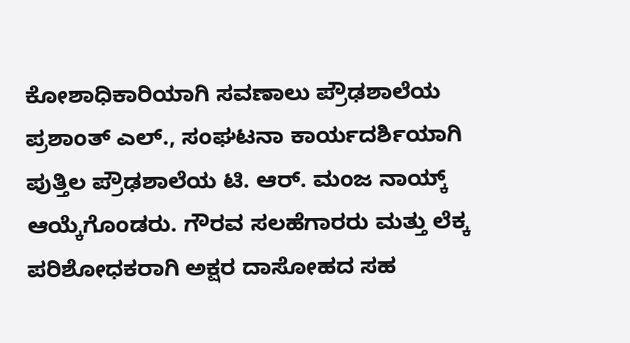ಕೋಶಾಧಿಕಾರಿಯಾಗಿ ಸವಣಾಲು ಪ್ರೌಢಶಾಲೆಯ ಪ್ರಶಾಂತ್ ಎಲ್., ಸಂಘಟನಾ ಕಾರ್ಯದರ್ಶಿಯಾಗಿ ಪುತ್ತಿಲ ಪ್ರೌಢಶಾಲೆಯ ಟಿ. ಆರ್. ಮಂಜ ನಾಯ್ಕ್ ಆಯ್ಕೆಗೊಂಡರು. ಗೌರವ ಸಲಹೆಗಾರರು ಮತ್ತು ಲೆಕ್ಕ ಪರಿಶೋಧಕರಾಗಿ ಅಕ್ಷರ ದಾಸೋಹದ ಸಹ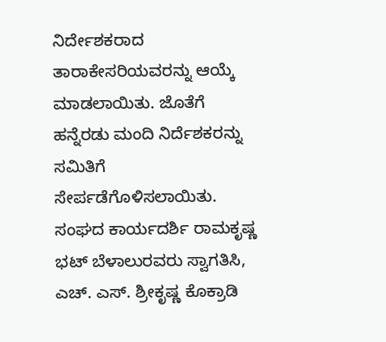ನಿರ್ದೇಶಕರಾದ ತಾರಾಕೇಸರಿಯವರನ್ನು ಆಯ್ಕೆ ಮಾಡಲಾಯಿತು. ಜೊತೆಗೆ ಹನ್ನೆರಡು ಮಂದಿ ನಿರ್ದೆಶಕರನ್ನು ಸಮಿತಿಗೆ ಸೇರ್ಪಡೆಗೊಳಿಸಲಾಯಿತು. ಸಂಘದ ಕಾರ್ಯದರ್ಶಿ ರಾಮಕೃಷ್ಣ ಭಟ್ ಬೆಳಾಲುರವರು ಸ್ವಾಗತಿಸಿ, ಎಚ್. ಎಸ್. ಶ್ರೀಕೃಷ್ಣ ಕೊಕ್ರಾಡಿ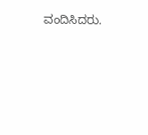ವಂದಿಸಿದರು.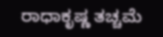ರಾಧಾಕೃಷ್ಣ ತಚ್ಚಮೆ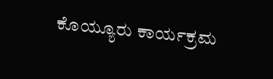ಕೊಯ್ಯೂರು ಕಾರ್ಯಕ್ರಮ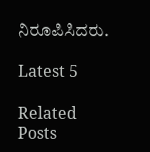ನಿರೂಪಿಸಿದರು.

Latest 5

Related Posts